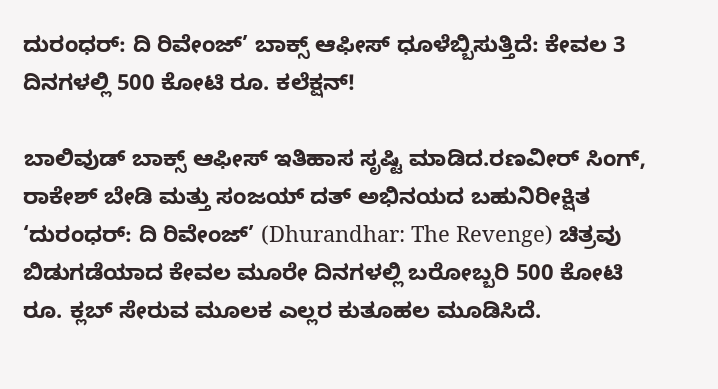ದುರಂಧರ್: ದಿ ರಿವೇಂಜ್’ ಬಾಕ್ಸ್ ಆಫೀಸ್ ಧೂಳೆಬ್ಬಿಸುತ್ತಿದೆ: ಕೇವಲ 3 ದಿನಗಳಲ್ಲಿ 500 ಕೋಟಿ ರೂ. ಕಲೆಕ್ಷನ್!

ಬಾಲಿವುಡ್ ಬಾಕ್ಸ್ ಆಫೀಸ್ ಇತಿಹಾಸ ಸೃಷ್ಟಿ ಮಾಡಿದ.ರಣವೀರ್ ಸಿಂಗ್, ರಾಕೇಶ್ ಬೇಡಿ ಮತ್ತು ಸಂಜಯ್ ದತ್ ಅಭಿನಯದ ಬಹುನಿರೀಕ್ಷಿತ ‘ದುರಂಧರ್: ದಿ ರಿವೇಂಜ್’ (Dhurandhar: The Revenge) ಚಿತ್ರವು ಬಿಡುಗಡೆಯಾದ ಕೇವಲ ಮೂರೇ ದಿನಗಳಲ್ಲಿ ಬರೋಬ್ಬರಿ 500 ಕೋಟಿ ರೂ. ಕ್ಲಬ್ ಸೇರುವ ಮೂಲಕ ಎಲ್ಲರ ಕುತೂಹಲ ಮೂಡಿಸಿದೆ.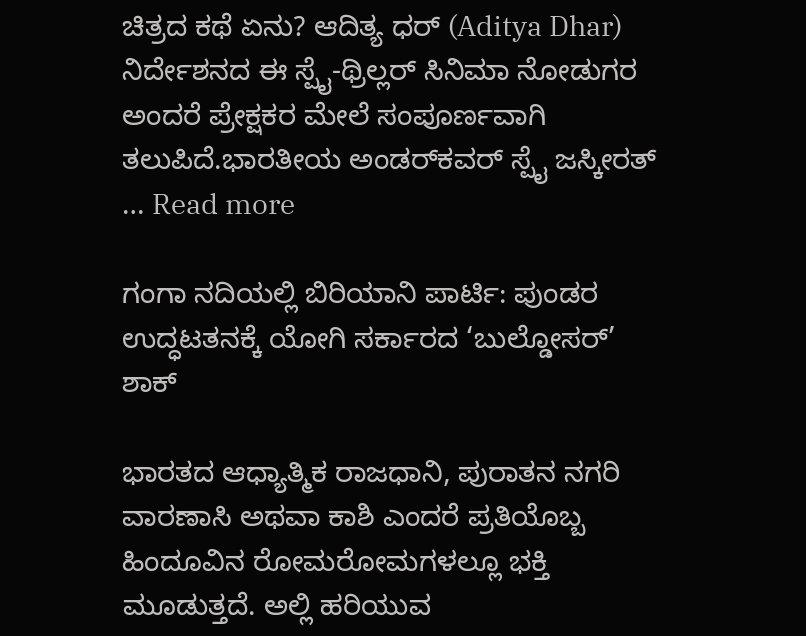ಚಿತ್ರದ ಕಥೆ ಏನು? ಆದಿತ್ಯ ಧರ್ (Aditya Dhar) ನಿರ್ದೇಶನದ ಈ ಸ್ಪೈ-ಥ್ರಿಲ್ಲರ್ ಸಿನಿಮಾ ನೋಡುಗರ ಅಂದರೆ ಪ್ರೇಕ್ಷಕರ ಮೇಲೆ ಸಂಪೂರ್ಣವಾಗಿ ತಲುಪಿದೆ.ಭಾರತೀಯ ಅಂಡರ್‌ಕವರ್ ಸ್ಪೈ ಜಸ್ಕೀರತ್ … Read more

ಗಂಗಾ ನದಿಯಲ್ಲಿ ಬಿರಿಯಾನಿ ಪಾರ್ಟಿ: ಪುಂಡರ ಉದ್ಧಟತನಕ್ಕೆ ಯೋಗಿ ಸರ್ಕಾರದ ‘ಬುಲ್ಡೋಸರ್’ ಶಾಕ್

ಭಾರತದ ಆಧ್ಯಾತ್ಮಿಕ ರಾಜಧಾನಿ, ಪುರಾತನ ನಗರಿ ವಾರಣಾಸಿ ಅಥವಾ ಕಾಶಿ ಎಂದರೆ ಪ್ರತಿಯೊಬ್ಬ ಹಿಂದೂವಿನ ರೋಮರೋಮಗಳಲ್ಲೂ ಭಕ್ತಿ ಮೂಡುತ್ತದೆ. ಅಲ್ಲಿ ಹರಿಯುವ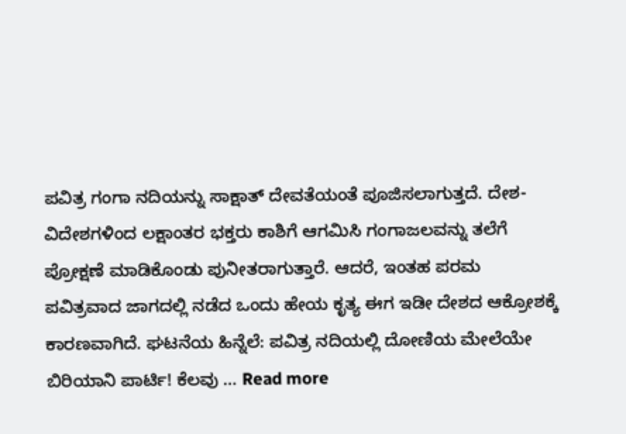ಪವಿತ್ರ ಗಂಗಾ ನದಿಯನ್ನು ಸಾಕ್ಷಾತ್ ದೇವತೆಯಂತೆ ಪೂಜಿಸಲಾಗುತ್ತದೆ. ದೇಶ-ವಿದೇಶಗಳಿಂದ ಲಕ್ಷಾಂತರ ಭಕ್ತರು ಕಾಶಿಗೆ ಆಗಮಿಸಿ ಗಂಗಾಜಲವನ್ನು ತಲೆಗೆ ಪ್ರೋಕ್ಷಣೆ ಮಾಡಿಕೊಂಡು ಪುನೀತರಾಗುತ್ತಾರೆ. ಆದರೆ, ಇಂತಹ ಪರಮ ಪವಿತ್ರವಾದ ಜಾಗದಲ್ಲಿ ನಡೆದ ಒಂದು ಹೇಯ ಕೃತ್ಯ ಈಗ ಇಡೀ ದೇಶದ ಆಕ್ರೋಶಕ್ಕೆ ಕಾರಣವಾಗಿದೆ. ಘಟನೆಯ ಹಿನ್ನೆಲೆ: ಪವಿತ್ರ ನದಿಯಲ್ಲಿ ದೋಣಿಯ ಮೇಲೆಯೇ ಬಿರಿಯಾನಿ ಪಾರ್ಟಿ! ಕೆಲವು … Read more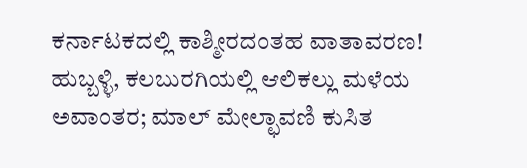ಕರ್ನಾಟಕದಲ್ಲಿ ಕಾಶ್ಮೀರದಂತಹ ವಾತಾವರಣ! ಹುಬ್ಬಳ್ಳಿ, ಕಲಬುರಗಿಯಲ್ಲಿ ಆಲಿಕಲ್ಲು ಮಳೆಯ ಅವಾಂತರ; ಮಾಲ್ ಮೇಲ್ಛಾವಣಿ ಕುಸಿತ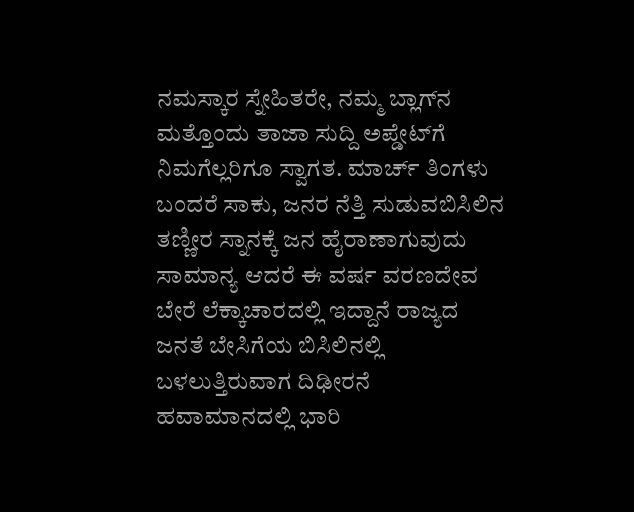ನಮಸ್ಕಾರ ಸ್ನೇಹಿತರೇ, ನಮ್ಮ ಬ್ಲಾಗ್‌ನ ಮತ್ತೊಂದು ತಾಜಾ ಸುದ್ದಿ ಅಪ್ಡೇಟ್‌ಗೆ ನಿಮಗೆಲ್ಲರಿಗೂ ಸ್ವಾಗತ. ಮಾರ್ಚ್ ತಿಂಗಳು ಬಂದರೆ ಸಾಕು, ಜನರ ನೆತ್ತಿ ಸುಡುವಬಿಸಿಲಿನ ತಣ್ಣೀರ ಸ್ನಾನಕ್ಕೆ ಜನ ಹೈರಾಣಾಗುವುದು ಸಾಮಾನ್ಯ ಆದರೆ ಈ ವರ್ಷ ವರಣದೇವ ಬೇರೆ ಲೆಕ್ಕಾಚಾರದಲ್ಲಿ ಇದ್ದಾನೆ ರಾಜ್ಯದ ಜನತೆ ಬೇಸಿಗೆಯ ಬಿಸಿಲಿನಲ್ಲಿ ಬಳಲುತ್ತಿರುವಾಗ ದಿಢೀರನೆ ಹವಾಮಾನದಲ್ಲಿ ಭಾರಿ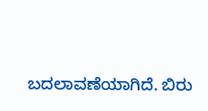ಬದಲಾವಣೆಯಾಗಿದೆ. ಬಿರು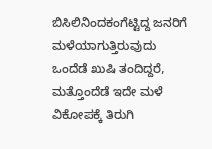ಬಿಸಿಲಿನಿಂದಕಂಗೆಟ್ಟಿದ್ದ ಜನರಿಗೆ ಮಳೆಯಾಗುತ್ತಿರುವುದು ಒಂದೆಡೆ ಖುಷಿ ತಂದಿದ್ದರೆ, ಮತ್ತೊಂದೆಡೆ ಇದೇ ಮಳೆ ವಿಕೋಪಕ್ಕೆ ತಿರುಗಿ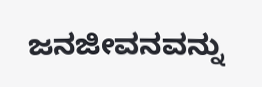ಜನಜೀವನವನ್ನು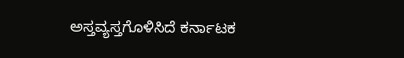ಅಸ್ತವ್ಯಸ್ತಗೊಳಿಸಿದೆ ಕರ್ನಾಟಕ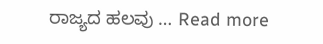ರಾಜ್ಯದ ಹಲವು … Read more